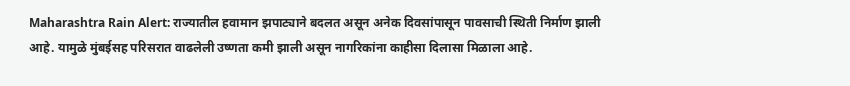Maharashtra Rain Alert: राज्यातील हवामान झपाट्याने बदलत असून अनेक दिवसांपासून पावसाची स्थिती निर्माण झाली आहे. यामुळे मुंबईसह परिसरात वाढलेली उष्णता कमी झाली असून नागरिकांना काहीसा दिलासा मिळाला आहे.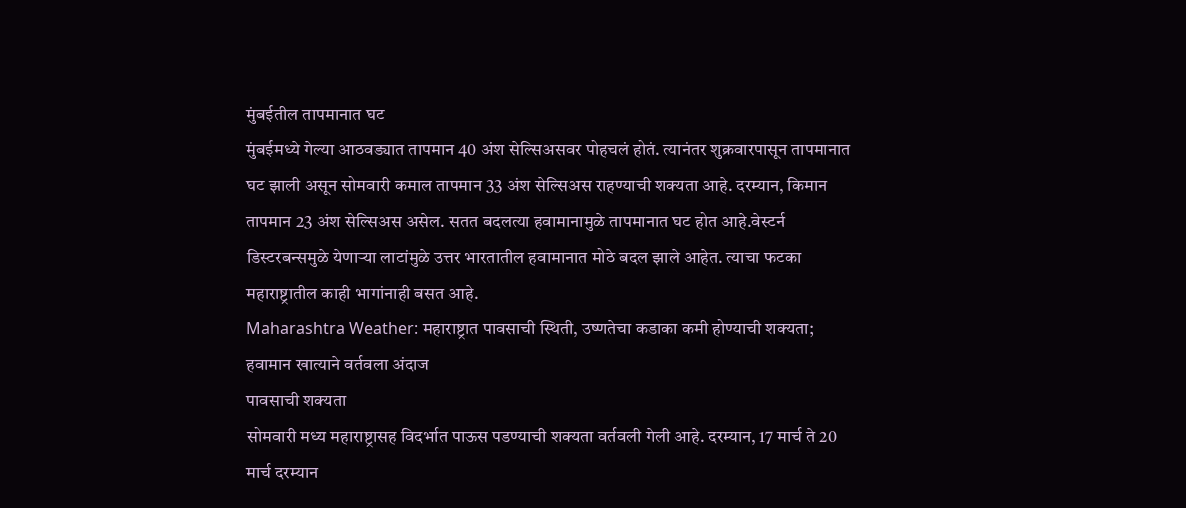मुंबईतील तापमानात घट
मुंबईमध्ये गेल्या आठवड्यात तापमान 40 अंश सेल्सिअसवर पोहचलं होतं. त्यानंतर शुक्रवारपासून तापमानात घट झाली असून सोमवारी कमाल तापमान 33 अंश सेल्सिअस राहण्याची शक्यता आहे. दरम्यान, किमान तापमान 23 अंश सेल्सिअस असेल. सतत बदलत्या हवामानामुळे तापमानात घट होत आहे.वेस्टर्न डिस्टरबन्समुळे येणाऱ्या लाटांमुळे उत्तर भारतातील हवामानात मोठे बदल झाले आहेत. त्याचा फटका महाराष्ट्रातील काही भागांनाही बसत आहे.
Maharashtra Weather: महाराष्ट्रात पावसाची स्थिती, उष्णतेचा कडाका कमी होण्याची शक्यता; हवामान खात्याने वर्तवला अंदाज
पावसाची शक्यता
सोमवारी मध्य महाराष्ट्रासह विदर्भात पाऊस पडण्याची शक्यता वर्तवली गेली आहे. दरम्यान, 17 मार्च ते 20 मार्च दरम्यान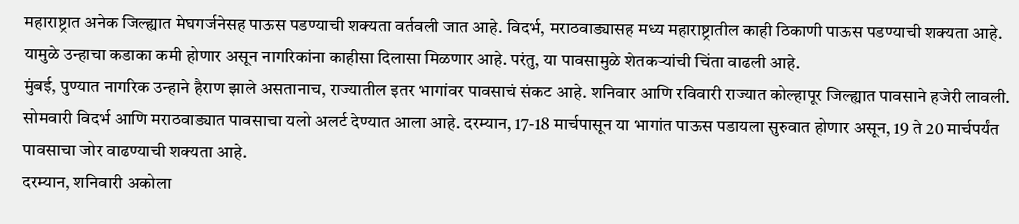महाराष्ट्रात अनेक जिल्ह्यात मेघगर्जनेसह पाऊस पडण्याची शक्यता वर्तवली जात आहे. विदर्भ, मराठवाड्यासह मध्य महाराष्ट्रातील काही ठिकाणी पाऊस पडण्याची शक्यता आहे. यामुळे उन्हाचा कडाका कमी होणार असून नागरिकांना काहीसा दिलासा मिळणार आहे. परंतु, या पावसामुळे शेतकऱ्यांची चिंता वाढली आहे.
मुंबई, पुण्यात नागरिक उन्हाने हैराण झाले असतानाच, राज्यातील इतर भागांवर पावसाचं संकट आहे. शनिवार आणि रविवारी राज्यात कोल्हापूर जिल्ह्यात पावसाने हजेरी लावली. सोमवारी विदर्भ आणि मराठवाड्यात पावसाचा यलो अलर्ट देण्यात आला आहे. दरम्यान, 17-18 मार्चपासून या भागांत पाऊस पडायला सुरुवात होणार असून, 19 ते 20 मार्चपर्यंत पावसाचा जोर वाढण्याची शक्यता आहे.
दरम्यान, शनिवारी अकोला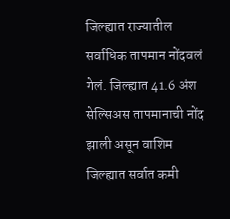जिल्ह्यात राज्यातील सर्वाधिक तापमान नोंदवलं गेलं. जिल्ह्यात 41.6 अंश सेल्सिअस तापमानाची नोंद झाली असून वाशिम जिल्ह्यात सर्वात कमी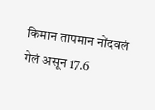किमान तापमान नोंदवलं गेलं असून 17.6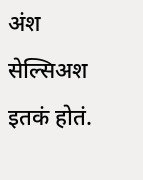अंश सेल्सिअश इतकं होतं.